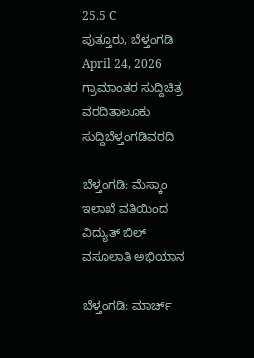25.5 C
ಪುತ್ತೂರು, ಬೆಳ್ತಂಗಡಿ
April 24, 2026
ಗ್ರಾಮಾಂತರ ಸುದ್ದಿಚಿತ್ರ ವರದಿತಾಲೂಕು ಸುದ್ದಿಬೆಳ್ತಂಗಡಿವರದಿ

ಬೆಳ್ತಂಗಡಿ: ಮೆಸ್ಕಾಂ ಇಲಾಖೆ ವತಿಯಿಂದ ವಿದ್ಯುತ್ ಬಿಲ್ ವಸೂಲಾತಿ ಅಭಿಯಾನ

ಬೆಳ್ತಂಗಡಿ: ಮಾರ್ಚ್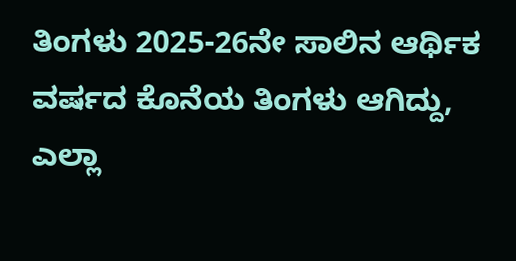ತಿಂಗಳು 2025-26ನೇ ಸಾಲಿನ ಆರ್ಥಿಕ ವರ್ಷದ ಕೊನೆಯ ತಿಂಗಳು ಆಗಿದ್ದು, ಎಲ್ಲಾ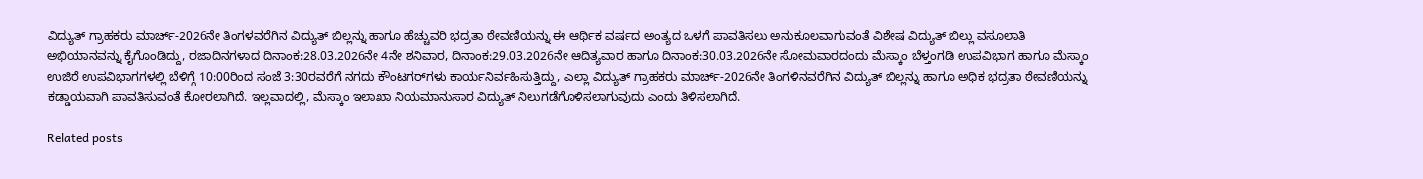ವಿದ್ಯುತ್ ಗ್ರಾಹಕರು ಮಾರ್ಚ್-2026ನೇ ತಿಂಗಳವರೆಗಿನ ವಿದ್ಯುತ್ ಬಿಲ್ಲನ್ನು ಹಾಗೂ ಹೆಚ್ಚುವರಿ ಭದ್ರತಾ ಠೇವಣಿಯನ್ನು ಈ ಆರ್ಥಿಕ ವರ್ಷದ ಅಂತ್ಯದ ಒಳಗೆ ಪಾವತಿಸಲು ಅನುಕೂಲವಾಗುವಂತೆ ವಿಶೇಷ ವಿದ್ಯುತ್ ಬಿಲ್ಲು ವಸೂಲಾತಿ ಅಭಿಯಾನವನ್ನು ಕೈಗೊಂಡಿದ್ದು, ರಜಾದಿನಗಳಾದ ದಿನಾಂಕ:28.03.2026ನೇ 4ನೇ ಶನಿವಾರ, ದಿನಾಂಕ:29.03.2026ನೇ ಆದಿತ್ಯವಾರ ಹಾಗೂ ದಿನಾಂಕ:30.03.2026ನೇ ಸೋಮವಾರದಂದು ಮೆಸ್ಕಾಂ ಬೆಳ್ತಂಗಡಿ ಉಪವಿಭಾಗ ಹಾಗೂ ಮೆಸ್ಕಾಂ ಉಜಿರೆ ಉಪವಿಭಾಗಗಳಲ್ಲಿ ಬೆಳಿಗ್ಗೆ 10:00ರಿಂದ ಸಂಜೆ 3:30ರವರೆಗೆ ನಗದು ಕೌಂಟಗರ್‌ಗಳು ಕಾರ್ಯನಿರ್ವಹಿಸುತ್ತಿದ್ದು, ಎಲ್ಲಾ ವಿದ್ಯುತ್ ಗ್ರಾಹಕರು ಮಾರ್ಚ್-2026ನೇ ತಿಂಗಳಿನವರೆಗಿನ ವಿದ್ಯುತ್ ಬಿಲ್ಲನ್ನು ಹಾಗೂ ಅಧಿಕ ಭದ್ರತಾ ಠೇವಣಿಯನ್ನು ಕಡ್ಡಾಯವಾಗಿ ಪಾವತಿಸುವಂತೆ ಕೋರಲಾಗಿದೆ. ಇಲ್ಲವಾದಲ್ಲಿ, ಮೆಸ್ಕಾಂ ಇಲಾಖಾ ನಿಯಮಾನುಸಾರ ವಿದ್ಯುತ್ ನಿಲುಗಡೆಗೊಳಿಸಲಾಗುವುದು ಎಂದು ತಿಳಿಸಲಾಗಿದೆ.

Related posts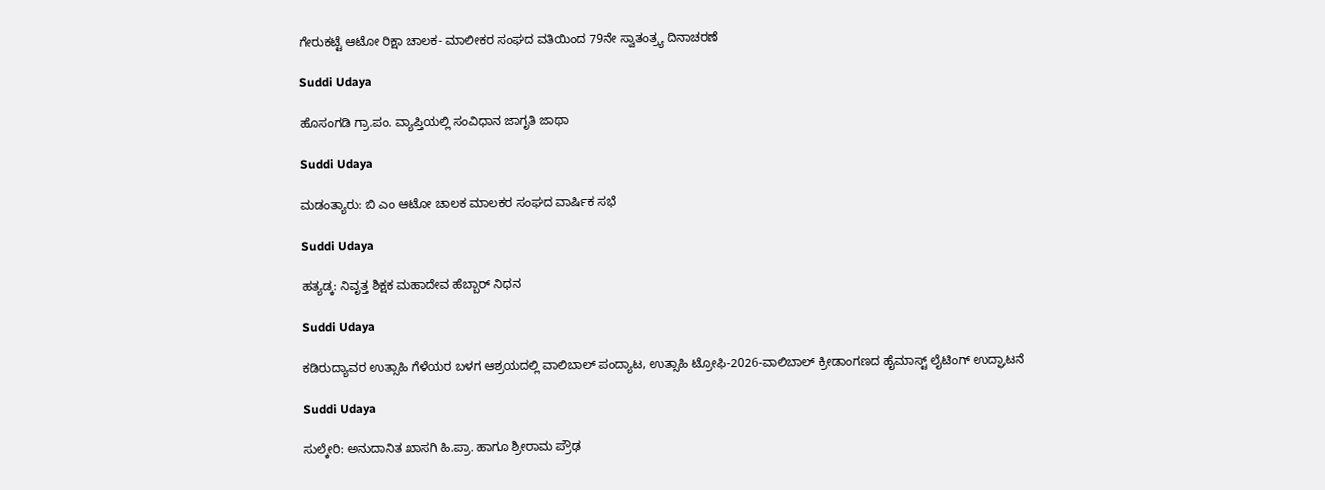ಗೇರುಕಟ್ಟೆ ಆಟೋ ರಿಕ್ಷಾ ಚಾಲಕ- ಮಾಲೀಕರ ಸಂಘದ ವತಿಯಿಂದ 79ನೇ ಸ್ವಾತಂತ್ರ್ಯ ದಿನಾಚರಣೆ

Suddi Udaya

ಹೊಸಂಗಡಿ ಗ್ರಾ.ಪಂ. ವ್ಯಾಪ್ತಿಯಲ್ಲಿ ಸಂವಿಧಾನ ಜಾಗೃತಿ ಜಾಥಾ

Suddi Udaya

ಮಡಂತ್ಯಾರು: ಬಿ ಎಂ ಆಟೋ ಚಾಲಕ ಮಾಲಕರ ಸಂಘದ ವಾರ್ಷಿಕ ಸಭೆ

Suddi Udaya

ಹತ್ಯಡ್ಕ: ನಿವೃತ್ತ ಶಿಕ್ಷಕ ಮಹಾದೇವ ಹೆಬ್ಬಾರ್ ನಿಧನ

Suddi Udaya

ಕಡಿರುದ್ಯಾವರ ಉತ್ಸಾಹಿ ಗೆಳೆಯರ ಬಳಗ ಆಶ್ರಯದಲ್ಲಿ ವಾಲಿಬಾಲ್ ಪಂದ್ಯಾಟ, ಉತ್ಸಾಹಿ ಟ್ರೋಫಿ-2026-ವಾಲಿಬಾಲ್ ಕ್ರೀಡಾಂಗಣದ ಹೈಮಾಸ್ಟ್ ಲೈಟಿಂಗ್ ಉದ್ಘಾಟನೆ

Suddi Udaya

ಸುಲ್ಕೇರಿ: ಅನುದಾನಿತ ಖಾಸಗಿ ಹಿ.ಪ್ರಾ. ಹಾಗೂ ಶ್ರೀರಾಮ ಪ್ರೌಢ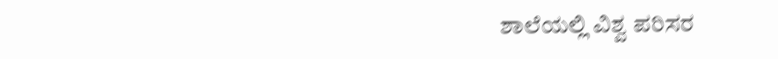ಶಾಲೆಯಲ್ಲಿ ವಿಶ್ವ ಪರಿಸರ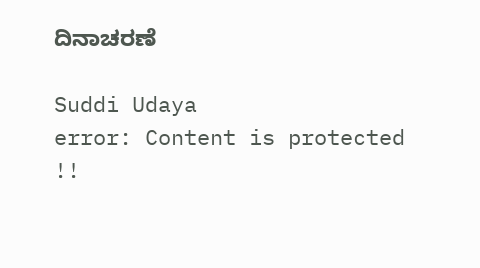ದಿನಾಚರಣೆ

Suddi Udaya
error: Content is protected !!